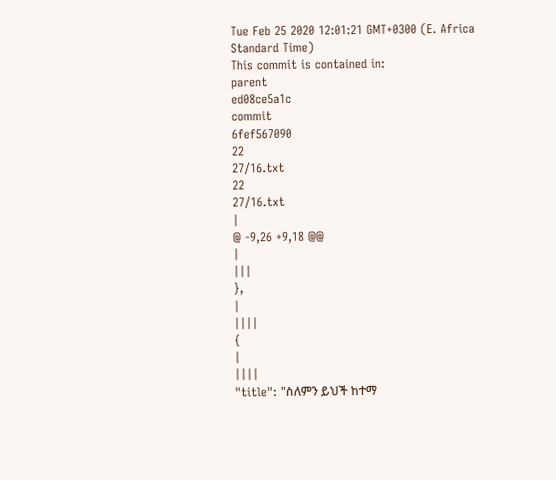Tue Feb 25 2020 12:01:21 GMT+0300 (E. Africa Standard Time)
This commit is contained in:
parent
ed08ce5a1c
commit
6fef567090
22
27/16.txt
22
27/16.txt
|
@ -9,26 +9,18 @@
|
|||
},
|
||||
{
|
||||
"title": "ስለምን ይህች ከተማ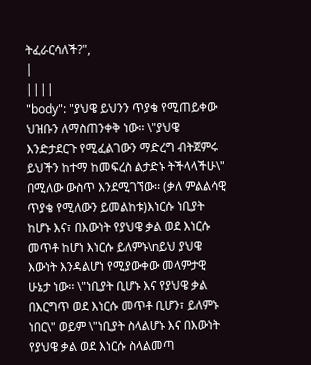ትፈራርሳለች?",
|
||||
"body": "ያህዌ ይህንን ጥያቄ የሚጠይቀው ህዝቡን ለማስጠንቀቅ ነው፡፡ \"ያህዌ እንድታደርጉ የሚፈልገውን ማድረግ ብትጀምሩ ይህችን ከተማ ከመፍረስ ልታድኑ ትችላላችሁ\" በሚለው ውስጥ እንደሚገኘው፡፡ (ቃለ ምልልሳዊ ጥያቄ የሚለውን ይመልከቱ)እነርሱ ነቢያት ከሆኑ እና፣ በእውነት የያህዌ ቃል ወደ እነርሱ መጥቶ ከሆነ እነርሱ ይለምኑ\nይህ ያህዌ እውነት እንዳልሆነ የሚያውቀው መላምታዊ ሁኔታ ነው፡፡ \"ነቢያት ቢሆኑ እና የያህዌ ቃል በእርግጥ ወደ እነርሱ መጥቶ ቢሆን፣ ይለምኑ ነበር\" ወይም \"ነቢያት ስላልሆኑ እና በእውነት የያህዌ ቃል ወደ እነርሱ ስላልመጣ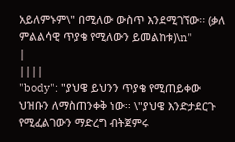አይለምኑም\" በሚለው ውስጥ እንደሚገኘው፡፡ (ቃለ ምልልሳዊ ጥያቄ የሚለውን ይመልከቱ)\n"
|
||||
"body": "ያህዌ ይህንን ጥያቄ የሚጠይቀው ህዝቡን ለማስጠንቀቅ ነው፡፡ \"ያህዌ እንድታደርጉ የሚፈልገውን ማድረግ ብትጀምሩ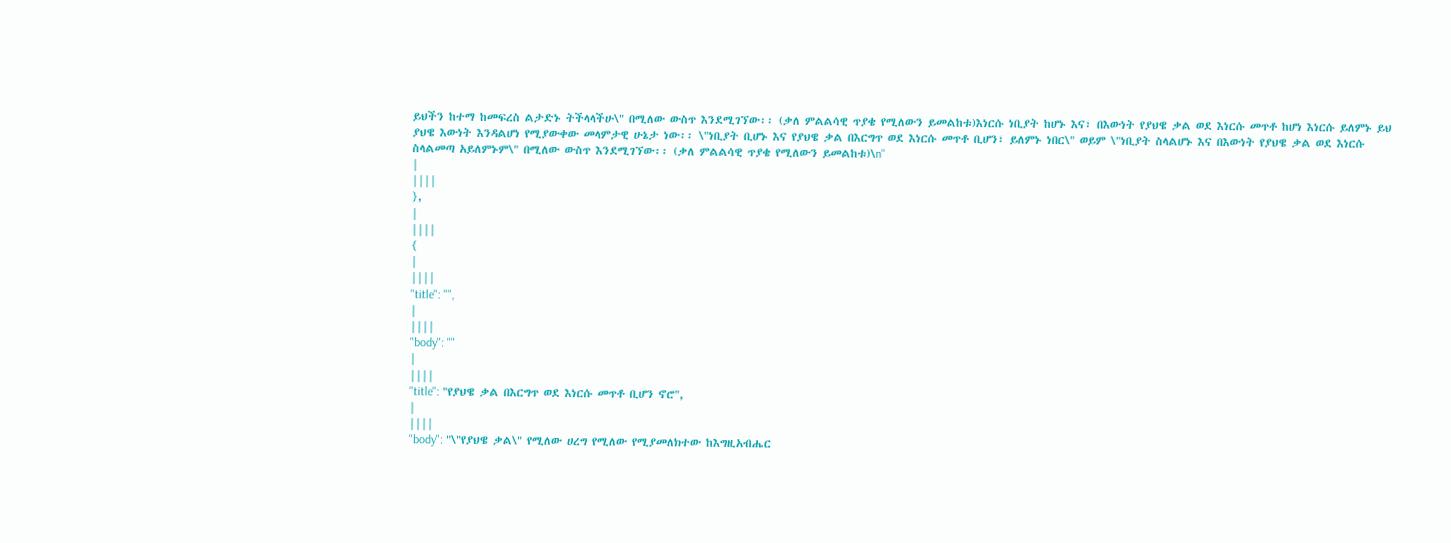ይህችን ከተማ ከመፍረስ ልታድኑ ትችላላችሁ\" በሚለው ውስጥ እንደሚገኘው፡፡ (ቃለ ምልልሳዊ ጥያቄ የሚለውን ይመልከቱ)እነርሱ ነቢያት ከሆኑ እና፣ በእውነት የያህዌ ቃል ወደ እነርሱ መጥቶ ከሆነ እነርሱ ይለምኑ ይህ ያህዌ እውነት እንዳልሆነ የሚያውቀው መላምታዊ ሁኔታ ነው፡፡ \"ነቢያት ቢሆኑ እና የያህዌ ቃል በእርግጥ ወደ እነርሱ መጥቶ ቢሆን፣ ይለምኑ ነበር\" ወይም \"ነቢያት ስላልሆኑ እና በእውነት የያህዌ ቃል ወደ እነርሱ ስላልመጣ አይለምኑም\" በሚለው ውስጥ እንደሚገኘው፡፡ (ቃለ ምልልሳዊ ጥያቄ የሚለውን ይመልከቱ)\n"
|
||||
},
|
||||
{
|
||||
"title": "",
|
||||
"body": ""
|
||||
"title": "የያህዌ ቃል በእርግጥ ወደ እነርሱ መጥቶ ቢሆን ኖሮ",
|
||||
"body": "\"የያህዌ ቃል\" የሚለው ሀረግ የሚለው የሚያመለክተው ከእግዚአብሔር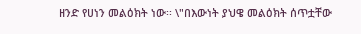ዘንድ የሀነን መልዕክት ነው፡፡ \"በእውነት ያህዌ መልዕክት ሰጥቷቸው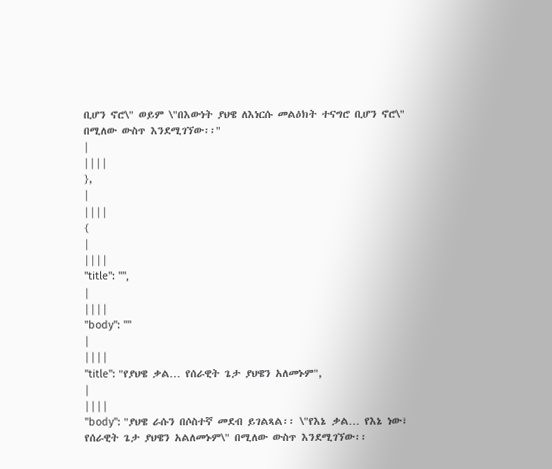ቢሆን ኖሮ\" ወይም \"በእውነት ያህዌ ለእነርሱ መልዕክት ተናግሮ ቢሆን ኖሮ\" በሚለው ውስጥ እንደሚገኘው፡፡"
|
||||
},
|
||||
{
|
||||
"title": "",
|
||||
"body": ""
|
||||
"title": "የያህዌ ቃል… የሰራዊት ጌታ ያህዌን አለመኑም",
|
||||
"body": "ያህዌ ራሱን በሶስተኛ መደብ ይገልጻል፡፡ \"የእኔ ቃል… የእኔ ነው፣ የሰራዊት ጌታ ያህዌን አልለመኑም\" በሚለው ውስጥ እንደሚገኘው፡፡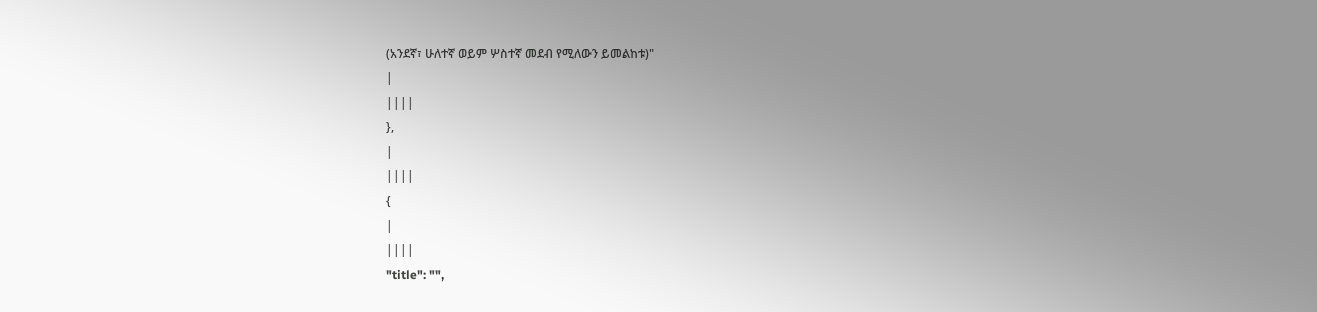(አንደኛ፣ ሁለተኛ ወይም ሦስተኛ መደብ የሚለውን ይመልከቱ)"
|
||||
},
|
||||
{
|
||||
"title": "",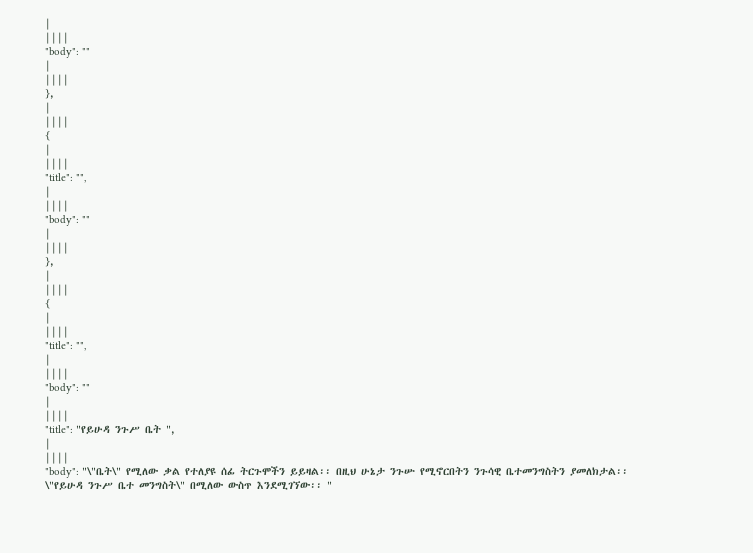|
||||
"body": ""
|
||||
},
|
||||
{
|
||||
"title": "",
|
||||
"body": ""
|
||||
},
|
||||
{
|
||||
"title": "",
|
||||
"body": ""
|
||||
"title": "የይሁዳ ንጉሥ ቤት ",
|
||||
"body": "\"ቤት\" የሚለው ቃል የተለያዩ ሰፊ ትርጉሞችን ይይዛል፡፡ በዚህ ሁኔታ ንጉሡ የሚኖርበትን ንጉሳዊ ቤተመንግስትን ያመለክታል፡፡ \"የይሁዳ ንጉሥ ቤተ መንግስት\" በሚለው ውስጥ እንደሚገኘው፡፡ "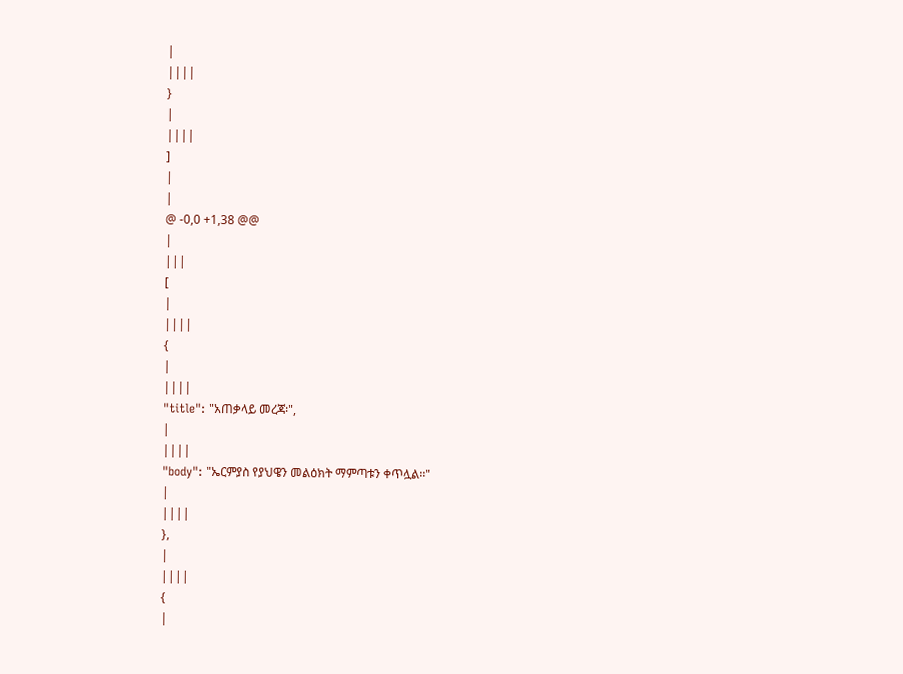|
||||
}
|
||||
]
|
|
@ -0,0 +1,38 @@
|
|||
[
|
||||
{
|
||||
"title": "አጠቃላይ መረጃ፡",
|
||||
"body": "ኤርምያስ የያህዌን መልዕክት ማምጣቱን ቀጥሏል፡፡"
|
||||
},
|
||||
{
|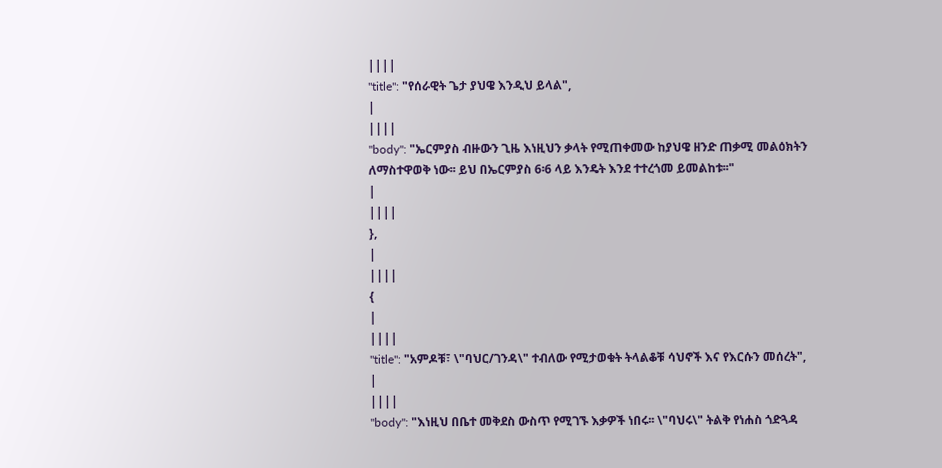||||
"title": "የሰራዊት ጌታ ያህዌ እንዲህ ይላል",
|
||||
"body": "ኤርምያስ ብዙውን ጊዜ እነዚህን ቃላት የሚጠቀመው ከያህዌ ዘንድ ጠቃሚ መልዕክትን ለማስተዋወቅ ነው፡፡ ይህ በኤርምያስ 6፡6 ላይ እንዴት እንደ ተተረጎመ ይመልከቱ፡፡"
|
||||
},
|
||||
{
|
||||
"title": "አምዶቹ፣ \"ባህር/ገንዳ\" ተብለው የሚታወቁት ትላልቆቹ ሳህኖች እና የእርሱን መሰረት",
|
||||
"body": "እነዚህ በቤተ መቅደስ ውስጥ የሚገኙ እቃዎች ነበሩ፡፡ \"ባህሩ\" ትልቅ የነሐስ ጎድጓዳ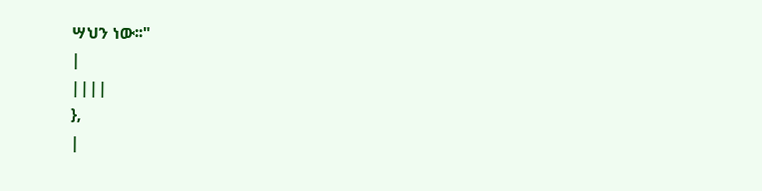ሣህን ነው፡፡"
|
||||
},
|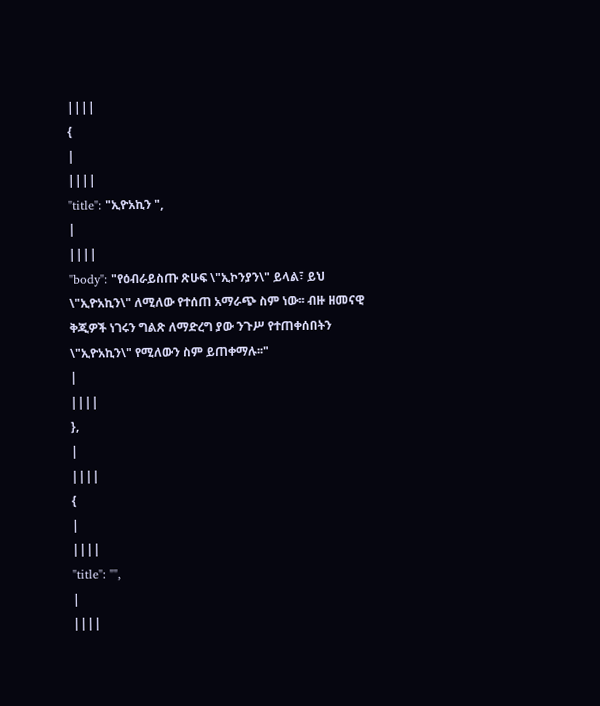||||
{
|
||||
"title": "ኢዮአኪን ",
|
||||
"body": "የዕብራይስጡ ጽሁፍ \"ኢኮንያን\" ይላል፣ ይህ \"ኢዮአኪን\" ለሚለው የተሰጠ አማራጭ ስም ነው፡፡ ብዙ ዘመናዊ ቅጂዎች ነገሩን ግልጽ ለማድረግ ያው ንጉሥ የተጠቀሰበትን \"ኢዮአኪን\" የሚለውን ስም ይጠቀማሉ፡፡"
|
||||
},
|
||||
{
|
||||
"title": "",
|
||||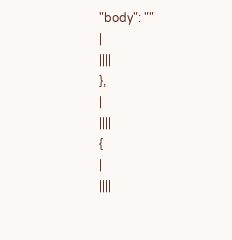"body": ""
|
||||
},
|
||||
{
|
||||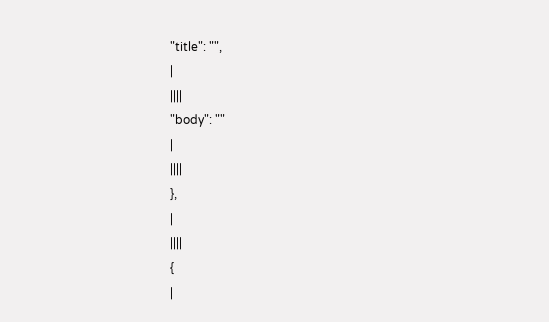"title": "",
|
||||
"body": ""
|
||||
},
|
||||
{
|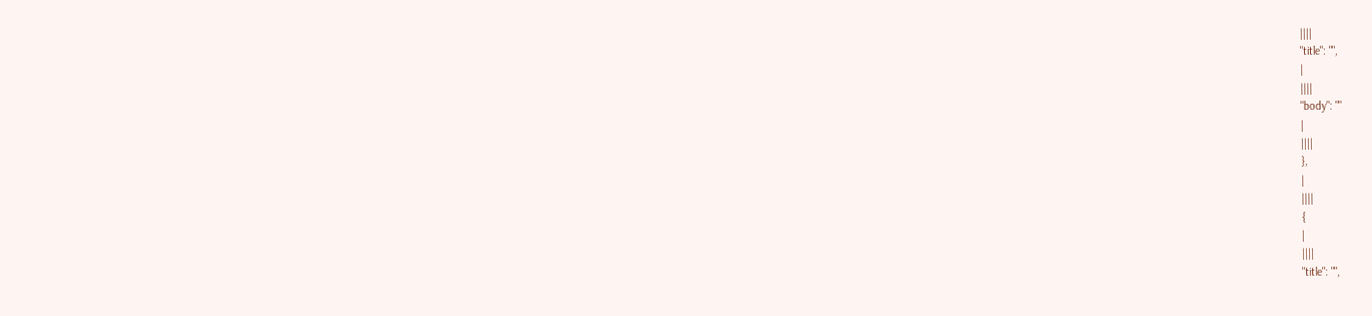||||
"title": "",
|
||||
"body": ""
|
||||
},
|
||||
{
|
||||
"title": "",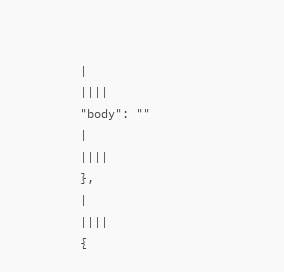|
||||
"body": ""
|
||||
},
|
||||
{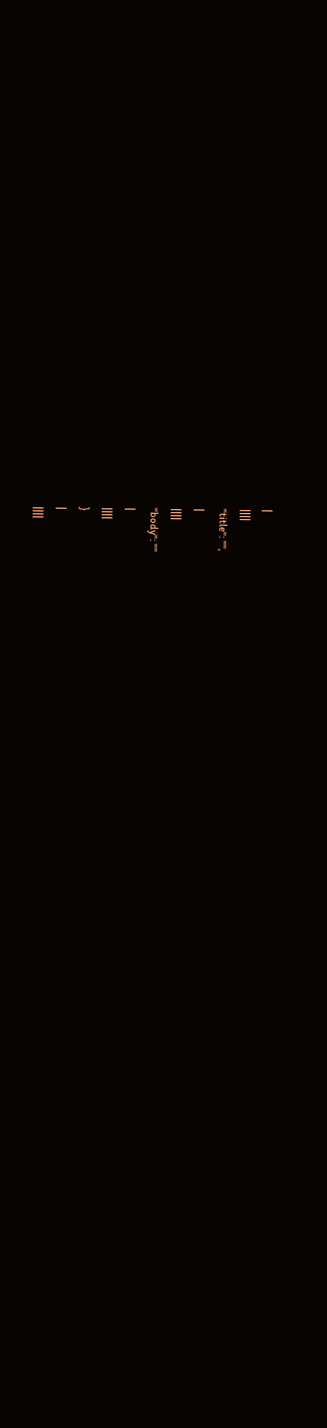|
||||
"title": "",
|
||||
"body": ""
|
||||
}
|
||||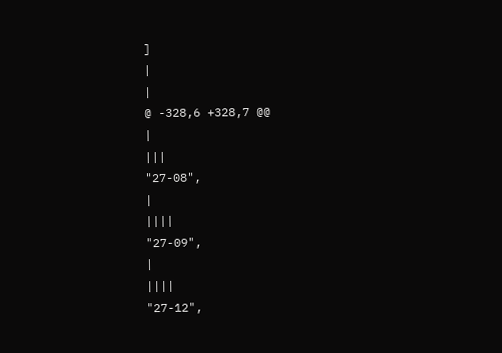]
|
|
@ -328,6 +328,7 @@
|
|||
"27-08",
|
||||
"27-09",
|
||||
"27-12",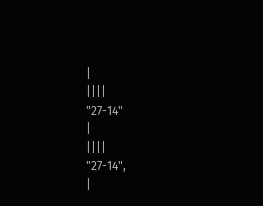|
||||
"27-14"
|
||||
"27-14",
|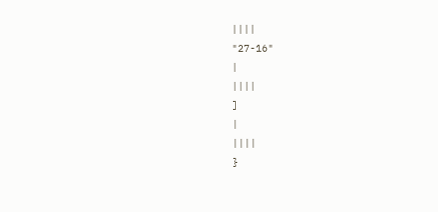||||
"27-16"
|
||||
]
|
||||
}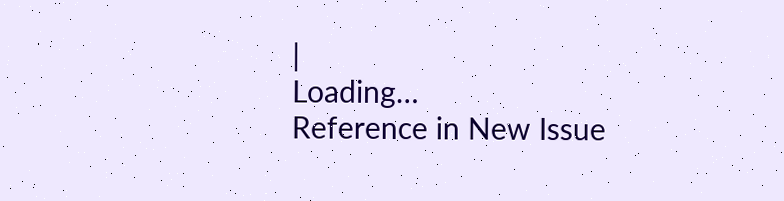|
Loading…
Reference in New Issue